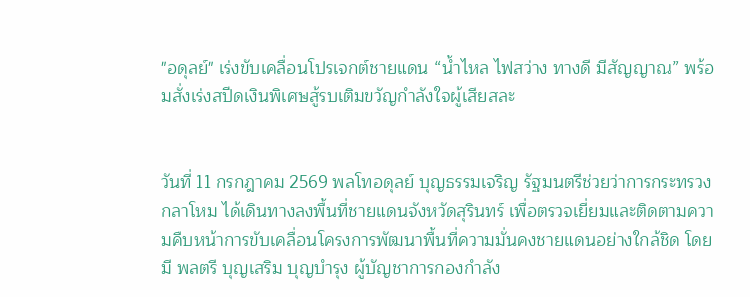"อดุลย์" เร่งขับเคลื่อนโปรเจกต์ชายแดน “น้ำไหล ไฟสว่าง ทางดี มีสัญญาณ” พร้อมสั่งเร่งสปีดเงินพิเศษสู้รบเติมขวัญกำลังใจผู้เสียสละ


วันที่ 11 กรกฎาคม 2569 พลโทอดุลย์ บุญธรรมเจริญ รัฐมนตรีช่วยว่าการกระทรวงกลาโหม ได้เดินทางลงพื้นที่ชายแดนจังหวัดสุรินทร์ เพื่อตรวจเยี่ยมและติดตามความคืบหน้าการขับเคลื่อนโครงการพัฒนาพื้นที่ความมั่นคงชายแดนอย่างใกล้ชิด โดยมี พลตรี บุญเสริม บุญบำรุง ผู้บัญชาการกองกำลัง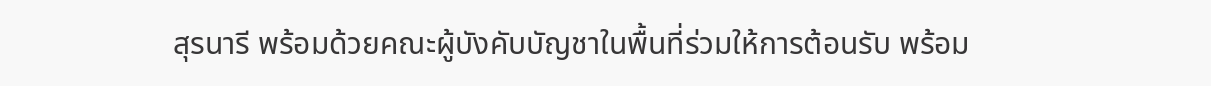สุรนารี พร้อมด้วยคณะผู้บังคับบัญชาในพื้นที่ร่วมให้การต้อนรับ พร้อม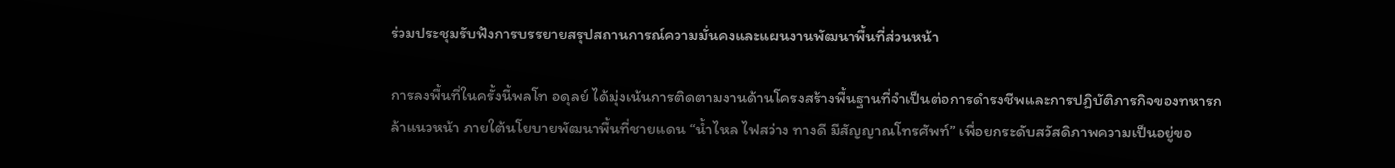ร่วมประชุมรับฟังการบรรยายสรุปสถานการณ์ความมั่นคงและแผนงานพัฒนาพื้นที่ส่วนหน้า

การลงพื้นที่ในครั้งนี้พลโท อดุลย์ ได้มุ่งเน้นการติดตามงานด้านโครงสร้างพื้นฐานที่จำเป็นต่อการดำรงชีพและการปฏิบัติภารกิจของทหารกล้าแนวหน้า ภายใต้นโยบายพัฒนาพื้นที่ชายแดน “น้ำไหล ไฟสว่าง ทางดี มีสัญญาณโทรศัพท์” เพื่อยกระดับสวัสดิภาพความเป็นอยู่ขอ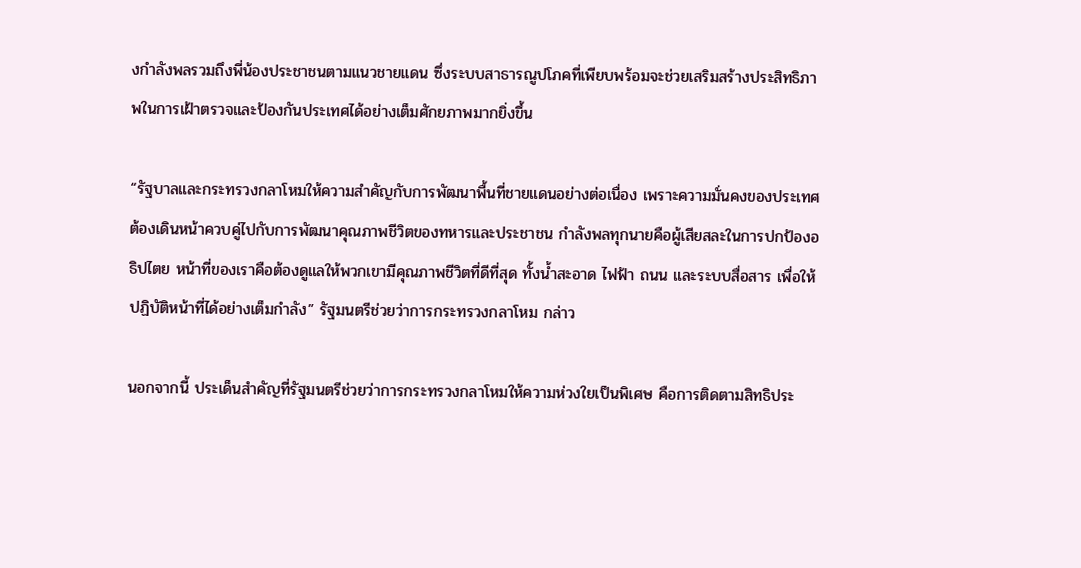งกำลังพลรวมถึงพี่น้องประชาชนตามแนวชายแดน ซึ่งระบบสาธารณูปโภคที่เพียบพร้อมจะช่วยเสริมสร้างประสิทธิภาพในการเฝ้าตรวจและป้องกันประเทศได้อย่างเต็มศักยภาพมากยิ่งขึ้น

“รัฐบาลและกระทรวงกลาโหมให้ความสำคัญกับการพัฒนาพื้นที่ชายแดนอย่างต่อเนื่อง เพราะความมั่นคงของประเทศต้องเดินหน้าควบคู่ไปกับการพัฒนาคุณภาพชีวิตของทหารและประชาชน กำลังพลทุกนายคือผู้เสียสละในการปกป้องอธิปไตย หน้าที่ของเราคือต้องดูแลให้พวกเขามีคุณภาพชีวิตที่ดีที่สุด ทั้งน้ำสะอาด ไฟฟ้า ถนน และระบบสื่อสาร เพื่อให้ปฏิบัติหน้าที่ได้อย่างเต็มกำลัง” รัฐมนตรีช่วยว่าการกระทรวงกลาโหม กล่าว

นอกจากนี้ ประเด็นสำคัญที่รัฐมนตรีช่วยว่าการกระทรวงกลาโหมให้ความห่วงใยเป็นพิเศษ คือการติดตามสิทธิประ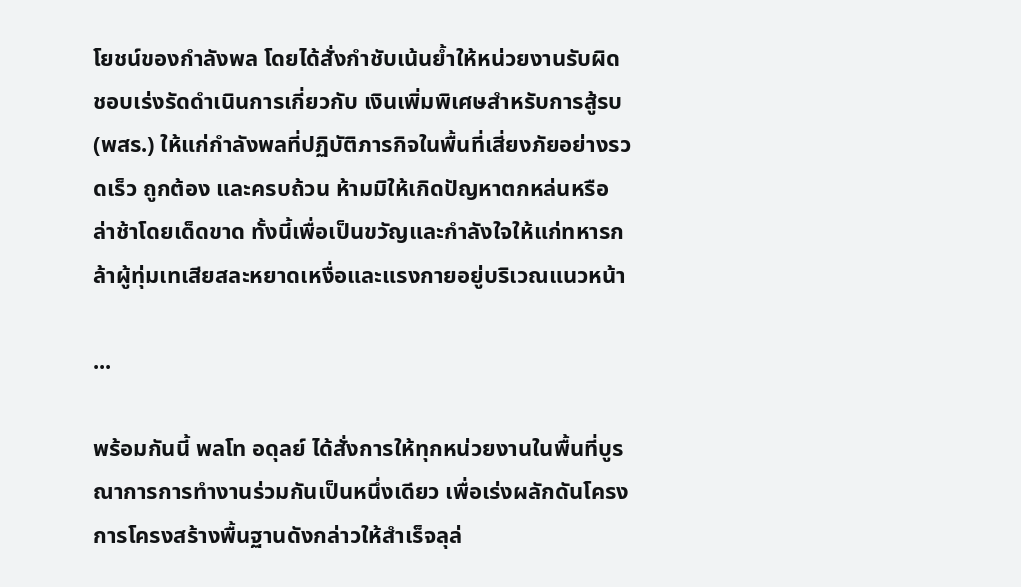โยชน์ของกำลังพล โดยได้สั่งกำชับเน้นย้ำให้หน่วยงานรับผิดชอบเร่งรัดดำเนินการเกี่ยวกับ เงินเพิ่มพิเศษสำหรับการสู้รบ (พสร.) ให้แก่กำลังพลที่ปฏิบัติภารกิจในพื้นที่เสี่ยงภัยอย่างรวดเร็ว ถูกต้อง และครบถ้วน ห้ามมิให้เกิดปัญหาตกหล่นหรือล่าช้าโดยเด็ดขาด ทั้งนี้เพื่อเป็นขวัญและกำลังใจให้แก่ทหารกล้าผู้ทุ่มเทเสียสละหยาดเหงื่อและแรงกายอยู่บริเวณแนวหน้า

...

พร้อมกันนี้ พลโท อดุลย์ ได้สั่งการให้ทุกหน่วยงานในพื้นที่บูรณาการการทำงานร่วมกันเป็นหนึ่งเดียว เพื่อเร่งผลักดันโครงการโครงสร้างพื้นฐานดังกล่าวให้สำเร็จลุล่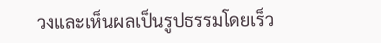วงและเห็นผลเป็นรูปธรรมโดยเร็ว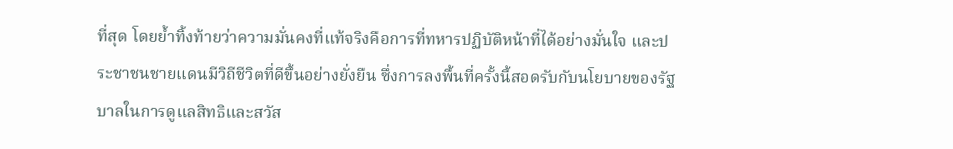ที่สุด โดยย้ำทิ้งท้ายว่าความมั่นคงที่แท้จริงคือการที่ทหารปฏิบัติหน้าที่ได้อย่างมั่นใจ และประชาชนชายแดนมีวิถีชีวิตที่ดีขึ้นอย่างยั่งยืน ซึ่งการลงพื้นที่ครั้งนี้สอดรับกับนโยบายของรัฐบาลในการดูแลสิทธิและสวัส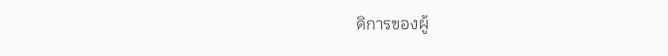ดิการของผู้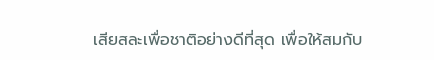เสียสละเพื่อชาติอย่างดีที่สุด เพื่อให้สมกับ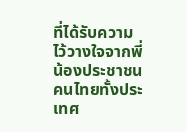ที่ได้รับความไว้วางใจจากพี่น้องประชาชนคนไทยทั้งประเทศ